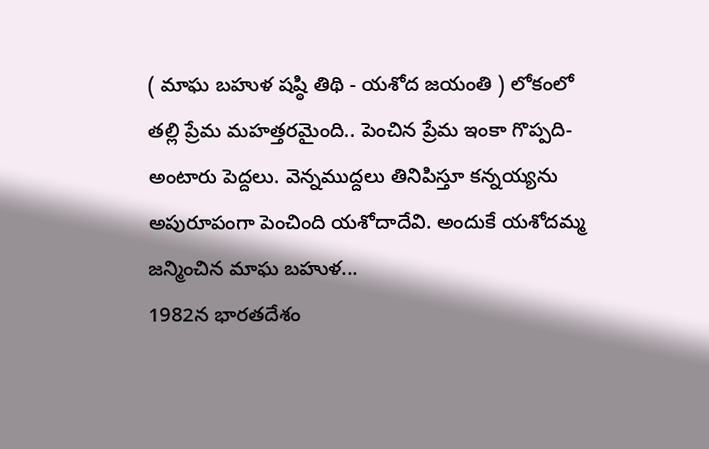( మాఘ బహుళ షష్ఠి తిథి - యశోద జయంతి ) లోకంలో తల్లి ప్రేమ మహత్తరమైంది.. పెంచిన ప్రేమ ఇంకా గొప్పది- అంటారు పెద్దలు. వెన్నముద్దలు తినిపిస్తూ కన్నయ్యను అపురూపంగా పెంచింది యశోదాదేవి. అందుకే యశోదమ్మ జన్మించిన మాఘ బహుళ...
1982న భారతదేశం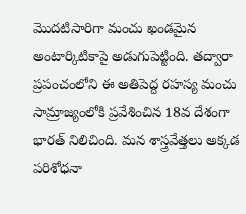మొదటిసారిగా మంచు ఖండమైన అంటార్కిటికాపై అడుగుపెట్టింది. తద్వారా ప్రపంచంలోని ఈ అతిపెద్ద రహస్య మంచు సామ్రాజ్యంలోకి ప్రవేశించిన 18వ దేశంగా భారత్ నిలిచింది. మన శాస్త్రవేత్తలు అక్కడ పరిశోధనా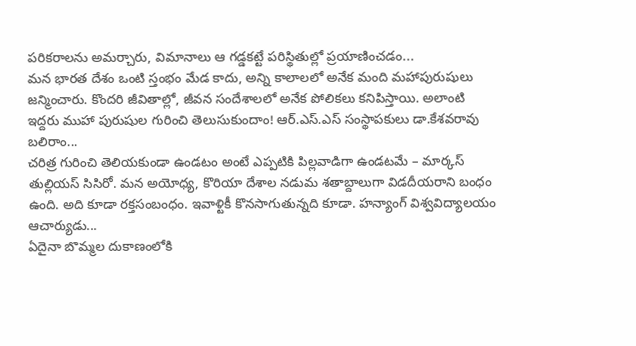పరికరాలను అమర్చారు, విమానాలు ఆ గడ్డకట్టే పరిస్థితుల్లో ప్రయాణించడం...
మన భారత దేశం ఒంటి స్తంభం మేడ కాదు, అన్ని కాలాలలో అనేక మంది మహాపురుషులు జన్మించారు. కొందరి జీవితాల్లో, జీవన సందేశాలలో అనేక పోలికలు కనిపిస్తాయి. అలాంటి ఇద్దరు ముహా పురుషుల గురించి తెలుసుకుందాం! ఆర్.ఎస్.ఎస్ సంస్థాపకులు డా.కేశవరావు బలిరాం...
చరిత్ర గురించి తెలియకుండా ఉండటం అంటే ఎప్పటికి పిల్లవాడిగా ఉండటమే – మార్కస్ తుల్లియస్ సిసిరో. మన అయోధ్య, కొరియా దేశాల నడుమ శతాబ్దాలుగా విడదీయరాని బంధం ఉంది. అది కూడా రక్తసంబంధం. ఇవాళ్టికీ కొనసాగుతున్నది కూడా. హన్యాంగ్ విశ్వవిద్యాలయం ఆచార్యుడు...
ఏదైనా బొమ్మల దుకాణంలోకి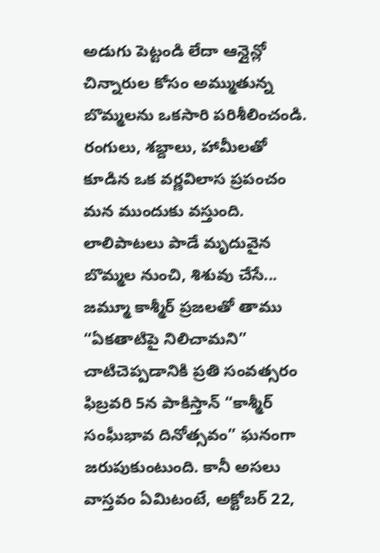అడుగు పెట్టండి లేదా ఆన్లైన్లో చిన్నారుల కోసం అమ్ముతున్న బొమ్మలను ఒకసారి పరిశీలించండి. రంగులు, శబ్దాలు, హామీలతో కూడిన ఒక వర్ణవిలాస ప్రపంచం మన ముందుకు వస్తుంది. లాలిపాటలు పాడే మృదువైన బొమ్మల నుంచి, శిశువు చేసే...
జమ్మూ కాశ్మీర్ ప్రజలతో తాము “ఏకతాటిపై నిలిచామని” చాటిచెప్పడానికి ప్రతి సంవత్సరం ఫిబ్రవరి 5న పాకిస్తాన్ “కాశ్మీర్ సంఘీభావ దినోత్సవం” ఘనంగా జరుపుకుంటుంది. కానీ అసలు వాస్తవం ఏమిటంటే, అక్టోబర్ 22,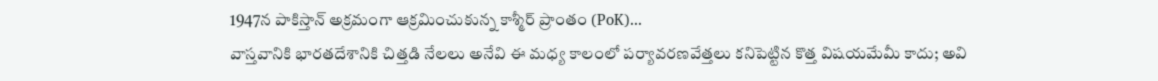1947న పాకిస్తాన్ అక్రమంగా ఆక్రమించుకున్న కాశ్మీర్ ప్రాంతం (PoK)...
వాస్తవానికి భారతదేశానికి చిత్తడి నేలలు అనేవి ఈ మధ్య కాలంలో పర్యావరణవేత్తలు కనిపెట్టిన కొత్త విషయమేమీ కాదు; అవి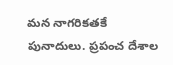మన నాగరికతకే పునాదులు. ప్రపంచ దేశాల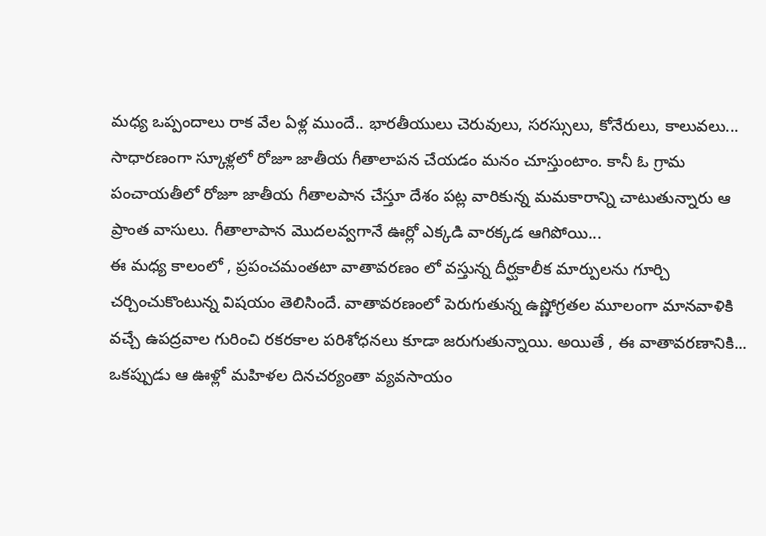మధ్య ఒప్పందాలు రాక వేల ఏళ్ల ముందే.. భారతీయులు చెరువులు, సరస్సులు, కోనేరులు, కాలువలు...
సాధారణంగా స్కూళ్లలో రోజూ జాతీయ గీతాలాపన చేయడం మనం చూస్తుంటాం. కానీ ఓ గ్రామ పంచాయతీలో రోజూ జాతీయ గీతాలపాన చేస్తూ దేశం పట్ల వారికున్న మమకారాన్ని చాటుతున్నారు ఆ ప్రాంత వాసులు. గీతాలాపాన మొదలవ్వగానే ఊర్లో ఎక్కడి వారక్కడ ఆగిపోయి...
ఈ మధ్య కాలంలో , ప్రపంచమంతటా వాతావరణం లో వస్తున్న దీర్ఘకాలీక మార్పులను గూర్చి చర్చించుకొంటున్న విషయం తెలిసిందే. వాతావరణంలో పెరుగుతున్న ఉష్ణోగ్రతల మూలంగా మానవాళికి వచ్చే ఉపద్రవాల గురించి రకరకాల పరిశోధనలు కూడా జరుగుతున్నాయి. అయితే , ఈ వాతావరణానికి...
ఒకప్పుడు ఆ ఊళ్లో మహిళల దినచర్యంతా వ్యవసాయం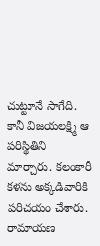చుట్టూనే సాగేది. కానీ విజయలక్ష్మి ఆ పరిస్థితిని మార్చారు. కలంకారీ కళను అక్కడివారికి పరిచయం చేశారు. రామాయణ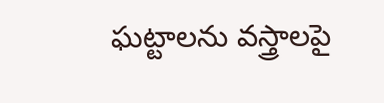ఘట్టాలను వస్త్రాలపై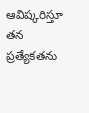ఆవిష్కరిస్తూ తన ప్రత్యేకతను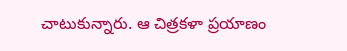చాటుకున్నారు. ఆ చిత్రకళా ప్రయాణం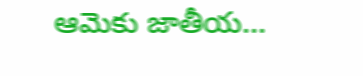ఆమెకు జాతీయ...